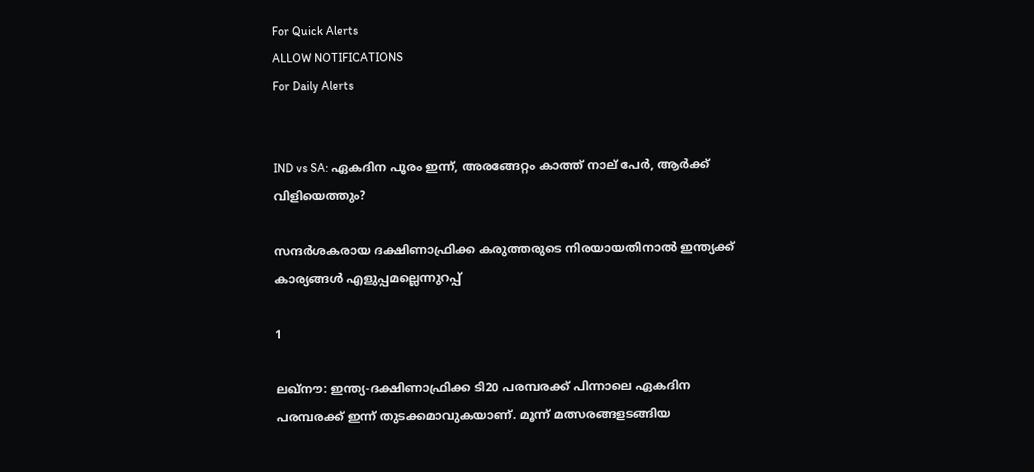For Quick Alerts
ALLOW NOTIFICATIONS
For Daily Alerts


IND vs SA: ഏകദിന പൂരം ഇന്ന്, അരങ്ങേറ്റം കാത്ത് നാല് പേര്‍, ആര്‍ക്ക് വിളിയെത്തും?

സന്ദര്‍ശകരായ ദക്ഷിണാഫ്രിക്ക കരുത്തരുടെ നിരയായതിനാല്‍ ഇന്ത്യക്ക് കാര്യങ്ങള്‍ എളുപ്പമല്ലെന്നുറപ്പ്

1

ലഖ്‌നൗ: ഇന്ത്യ-ദക്ഷിണാഫ്രിക്ക ടി20 പരമ്പരക്ക് പിന്നാലെ ഏകദിന പരമ്പരക്ക് ഇന്ന് തുടക്കമാവുകയാണ്. മൂന്ന് മത്സരങ്ങളടങ്ങിയ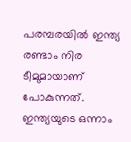പരമ്പരയില്‍ ഇന്ത്യ രണ്ടാം നിര ടീമുമായാണ് പോകുന്നത്. ഇന്ത്യയുടെ ഒന്നാം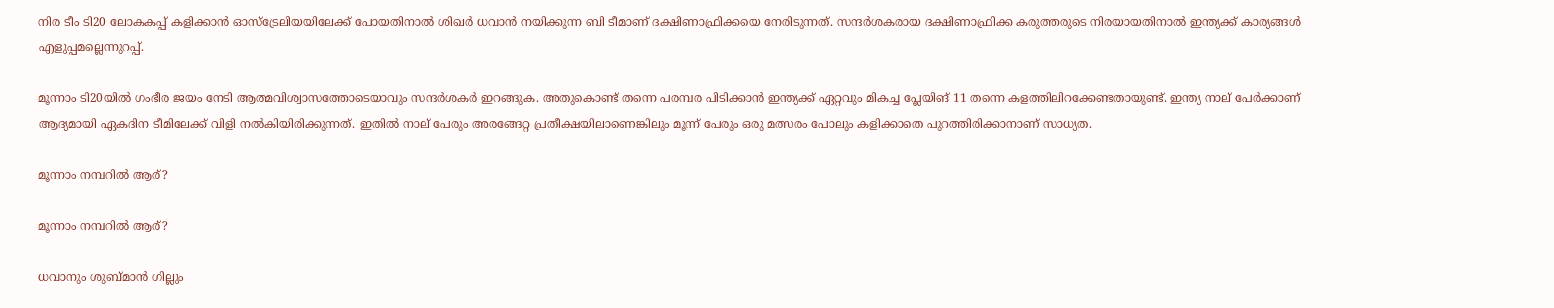നിര ടീം ടി20 ലോകകപ്പ് കളിക്കാന്‍ ഓസ്‌ട്രേലിയയിലേക്ക് പോയതിനാല്‍ ശിഖര്‍ ധവാന്‍ നയിക്കുന്ന ബി ടീമാണ് ദക്ഷിണാഫ്രിക്കയെ നേരിടുന്നത്. സന്ദര്‍ശകരായ ദക്ഷിണാഫ്രിക്ക കരുത്തരുടെ നിരയായതിനാല്‍ ഇന്ത്യക്ക് കാര്യങ്ങള്‍ എളുപ്പമല്ലെന്നുറപ്പ്.

മൂന്നാം ടി20യില്‍ ഗംഭീര ജയം നേടി ആത്മവിശ്വാസത്തോടെയാവും സന്ദര്‍ശകര്‍ ഇറങ്ങുക. അതുകൊണ്ട് തന്നെ പരമ്പര പിടിക്കാന്‍ ഇന്ത്യക്ക് ഏറ്റവും മികച്ച പ്ലേയിങ് 11 തന്നെ കളത്തിലിറക്കേണ്ടതായുണ്ട്. ഇന്ത്യ നാല് പേര്‍ക്കാണ് ആദ്യമായി ഏകദിന ടീമിലേക്ക് വിളി നല്‍കിയിരിക്കുന്നത്. ഇതില്‍ നാല് പേരും അരങ്ങേറ്റ പ്രതീക്ഷയിലാണെങ്കിലും മൂന്ന് പേരും ഒരു മത്സരം പോലും കളിക്കാതെ പുറത്തിരിക്കാനാണ് സാധ്യത.

മൂന്നാം നമ്പറില്‍ ആര്?

മൂന്നാം നമ്പറില്‍ ആര്?

ധവാനും ശുബ്മാന്‍ ഗില്ലും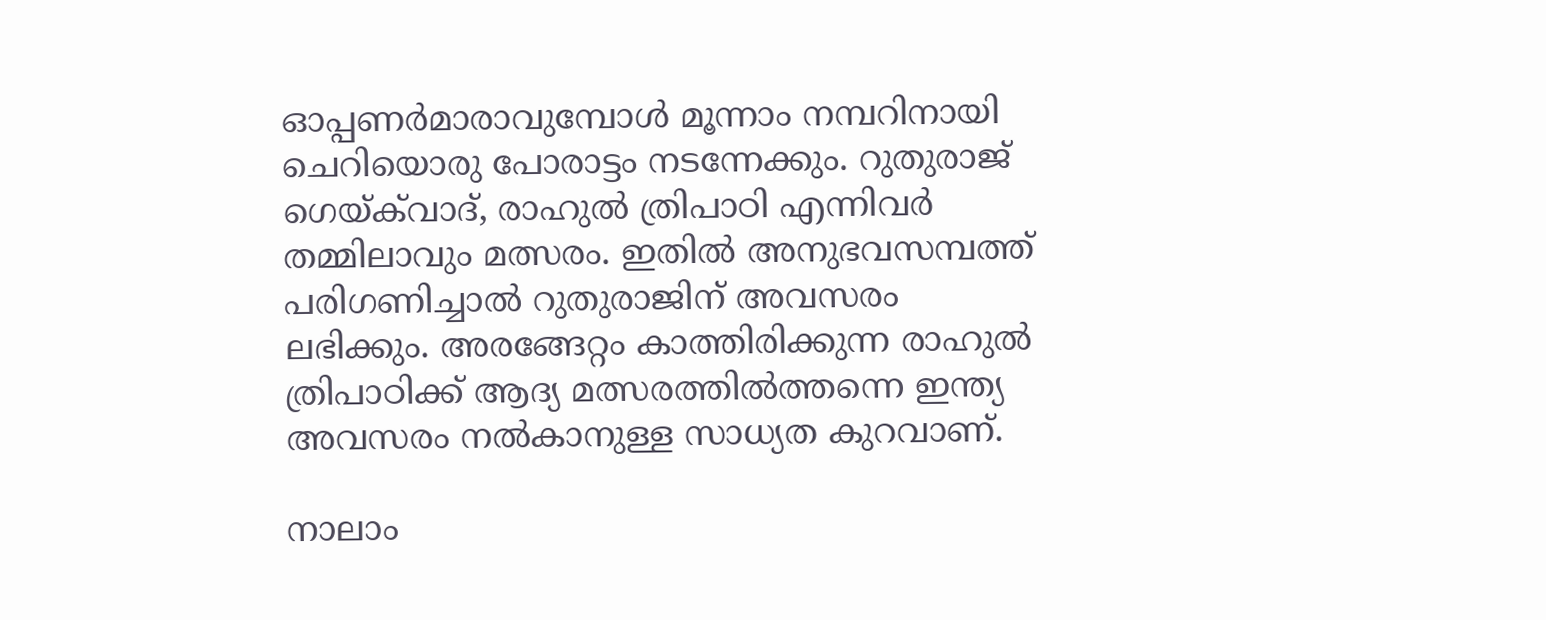ഓപ്പണര്‍മാരാവുമ്പോള്‍ മൂന്നാം നമ്പറിനായി ചെറിയൊരു പോരാട്ടം നടന്നേക്കും. റുതുരാജ് ഗെയ്ക്‌വാദ്, രാഹുല്‍ ത്രിപാഠി എന്നിവര്‍ തമ്മിലാവും മത്സരം. ഇതില്‍ അനുഭവസമ്പത്ത് പരിഗണിച്ചാല്‍ റുതുരാജിന് അവസരം ലഭിക്കും. അരങ്ങേറ്റം കാത്തിരിക്കുന്ന രാഹുല്‍ ത്രിപാഠിക്ക് ആദ്യ മത്സരത്തില്‍ത്തന്നെ ഇന്ത്യ അവസരം നല്‍കാനുള്ള സാധ്യത കുറവാണ്.

നാലാം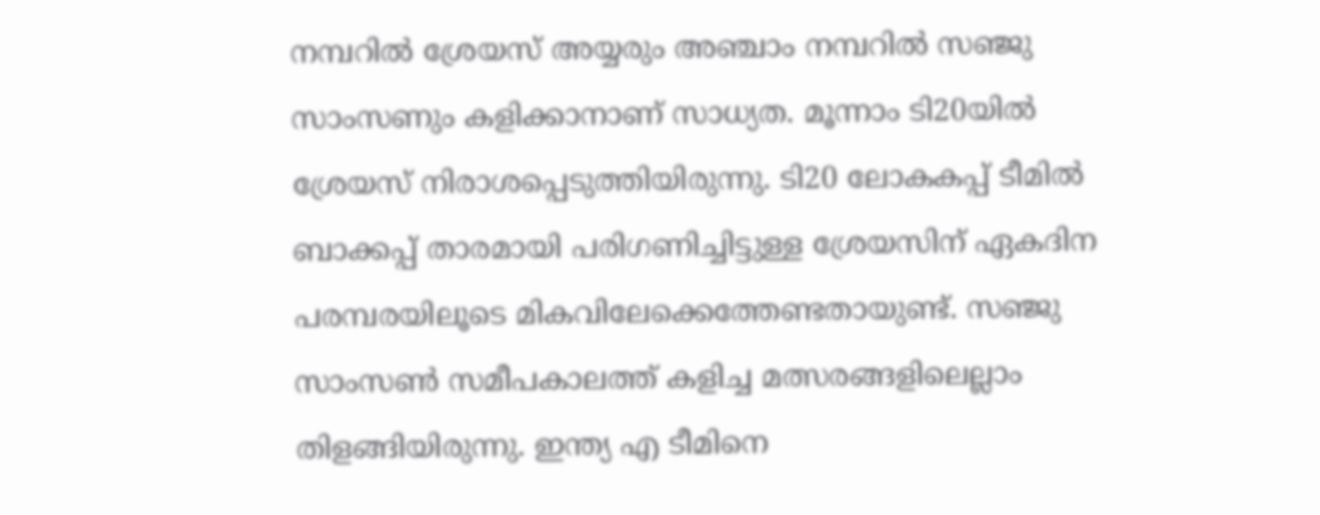നമ്പറില്‍ ശ്രേയസ് അയ്യരും അഞ്ചാം നമ്പറില്‍ സഞ്ജു സാംസണും കളിക്കാനാണ് സാധ്യത. മൂന്നാം ടി20യില്‍ ശ്രേയസ് നിരാശപ്പെടുത്തിയിരുന്നു. ടി20 ലോകകപ്പ് ടീമില്‍ ബാക്കപ്പ് താരമായി പരിഗണിച്ചിട്ടുള്ള ശ്രേയസിന് ഏകദിന പരമ്പരയിലൂടെ മികവിലേക്കെത്തേണ്ടതായുണ്ട്. സഞ്ജു സാംസണ്‍ സമീപകാലത്ത് കളിച്ച മത്സരങ്ങളിലെല്ലാം തിളങ്ങിയിരുന്നു. ഇന്ത്യ എ ടീമിനെ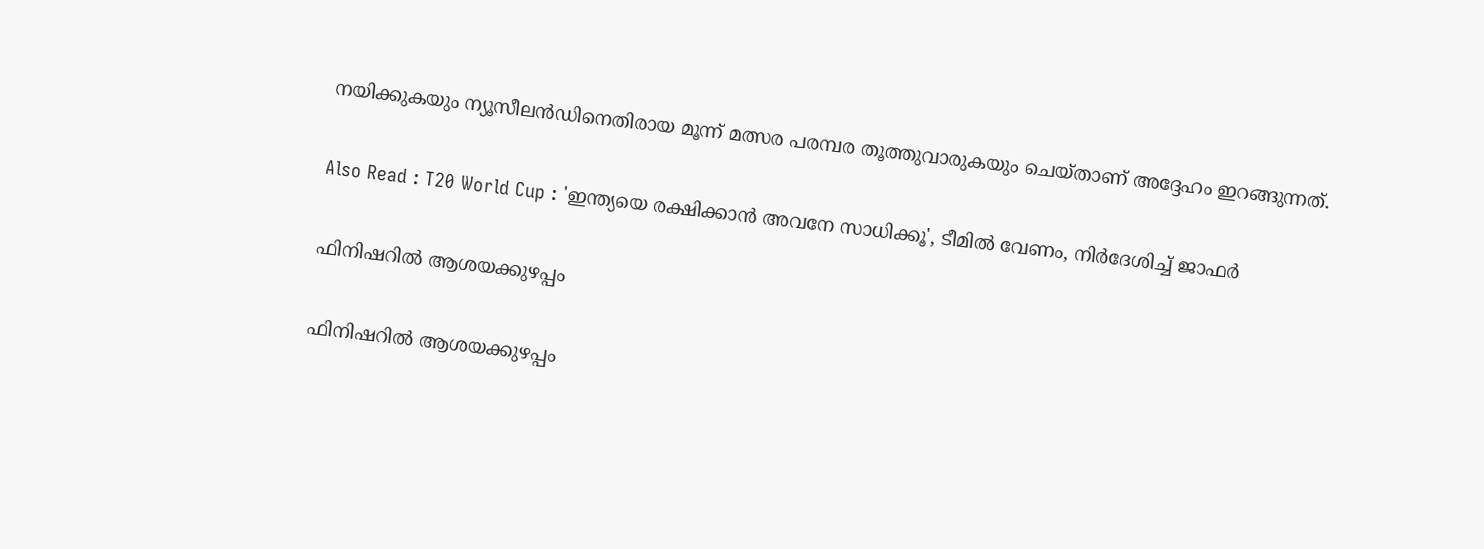നയിക്കുകയും ന്യൂസീലന്‍ഡിനെതിരായ മൂന്ന് മത്സര പരമ്പര തൂത്തുവാരുകയും ചെയ്താണ് അദ്ദേഹം ഇറങ്ങുന്നത്.

Also Read : T20 World Cup : 'ഇന്ത്യയെ രക്ഷിക്കാന്‍ അവനേ സാധിക്കൂ', ടീമില്‍ വേണം, നിര്‍ദേശിച്ച് ജാഫര്‍

ഫിനിഷറില്‍ ആശയക്കുഴപ്പം

ഫിനിഷറില്‍ ആശയക്കുഴപ്പം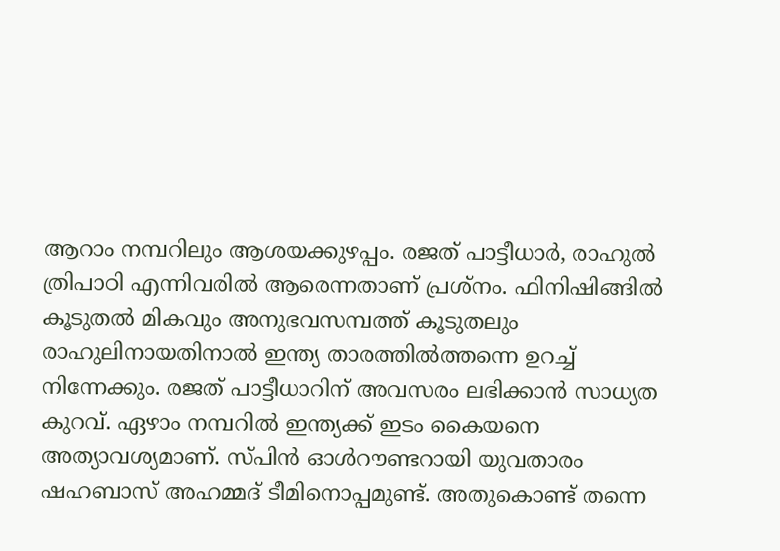ആറാം നമ്പറിലും ആശയക്കുഴപ്പം. രജത് പാട്ടീധാര്‍, രാഹുല്‍ ത്രിപാഠി എന്നിവരില്‍ ആരെന്നതാണ് പ്രശ്‌നം. ഫിനിഷിങ്ങില്‍ കൂടുതല്‍ മികവും അനുഭവസമ്പത്ത് കൂടുതലും രാഹുലിനായതിനാല്‍ ഇന്ത്യ താരത്തില്‍ത്തന്നെ ഉറച്ച് നിന്നേക്കും. രജത് പാട്ടീധാറിന് അവസരം ലഭിക്കാന്‍ സാധ്യത കുറവ്. ഏഴാം നമ്പറില്‍ ഇന്ത്യക്ക് ഇടം കൈയനെ അത്യാവശ്യമാണ്. സ്പിന്‍ ഓള്‍റൗണ്ടറായി യുവതാരം ഷഹബാസ് അഹമ്മദ് ടീമിനൊപ്പമുണ്ട്. അതുകൊണ്ട് തന്നെ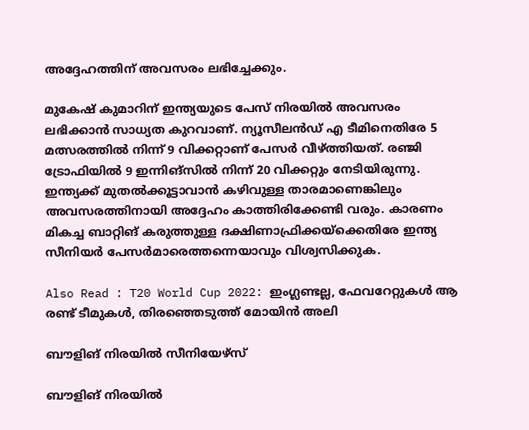അദ്ദേഹത്തിന് അവസരം ലഭിച്ചേക്കും.

മുകേഷ് കുമാറിന് ഇന്ത്യയുടെ പേസ് നിരയില്‍ അവസരം ലഭിക്കാന്‍ സാധ്യത കുറവാണ്. ന്യൂസീലന്‍ഡ് എ ടീമിനെതിരേ 5 മത്സരത്തില്‍ നിന്ന് 9 വിക്കറ്റാണ് പേസര്‍ വീഴ്ത്തിയത്. രഞ്ജി ട്രോഫിയില്‍ 9 ഇന്നിങ്‌സില്‍ നിന്ന് 20 വിക്കറ്റും നേടിയിരുന്നു. ഇന്ത്യക്ക് മുതല്‍ക്കൂട്ടാവാന്‍ കഴിവുള്ള താരമാണെങ്കിലും അവസരത്തിനായി അദ്ദേഹം കാത്തിരിക്കേണ്ടി വരും. കാരണം മികച്ച ബാറ്റിങ് കരുത്തുള്ള ദക്ഷിണാഫ്രിക്കയ്‌ക്കെതിരേ ഇന്ത്യ സീനിയര്‍ പേസര്‍മാരെത്തന്നെയാവും വിശ്വസിക്കുക.

Also Read : T20 World Cup 2022: ഇംഗ്ലണ്ടല്ല, ഫേവറേറ്റുകള്‍ ആ രണ്ട് ടീമുകള്‍, തിരഞ്ഞെടുത്ത് മോയിന്‍ അലി

ബൗളിങ് നിരയില്‍ സീനിയേഴ്‌സ്

ബൗളിങ് നിരയില്‍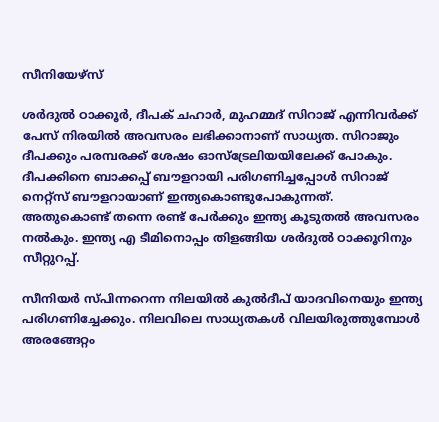സീനിയേഴ്‌സ്

ശര്‍ദുല്‍ ഠാക്കൂര്‍, ദീപക് ചഹാര്‍, മുഹമ്മദ് സിറാജ് എന്നിവര്‍ക്ക് പേസ് നിരയില്‍ അവസരം ലഭിക്കാനാണ് സാധ്യത. സിറാജും ദീപക്കും പരമ്പരക്ക് ശേഷം ഓസ്‌ട്രേലിയയിലേക്ക് പോകും. ദീപക്കിനെ ബാക്കപ്പ് ബൗളറായി പരിഗണിച്ചപ്പോള്‍ സിറാജ് നെറ്റ്‌സ് ബൗളറായാണ് ഇന്ത്യകൊണ്ടുപോകുന്നത്. അതുകൊണ്ട് തന്നെ രണ്ട് പേര്‍ക്കും ഇന്ത്യ കൂടുതല്‍ അവസരം നല്‍കും. ഇന്ത്യ എ ടീമിനൊപ്പം തിളങ്ങിയ ശര്‍ദുല്‍ ഠാക്കൂറിനും സീറ്റുറപ്പ്.

സീനിയര്‍ സ്പിന്നറെന്ന നിലയില്‍ കുല്‍ദീപ് യാദവിനെയും ഇന്ത്യ പരിഗണിച്ചേക്കും. നിലവിലെ സാധ്യതകള്‍ വിലയിരുത്തുമ്പോള്‍ അരങ്ങേറ്റം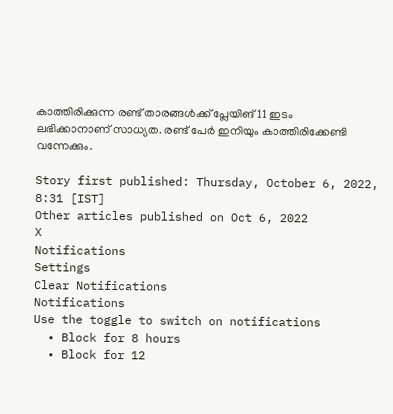കാത്തിരിക്കുന്ന രണ്ട് താരങ്ങള്‍ക്ക് പ്ലേയിങ് 11 ഇടം ലഭിക്കാനാണ് സാധ്യത. രണ്ട് പേര്‍ ഇനിയും കാത്തിരിക്കേണ്ടി വന്നേക്കും.

Story first published: Thursday, October 6, 2022, 8:31 [IST]
Other articles published on Oct 6, 2022
X
Notifications
Settings
Clear Notifications
Notifications
Use the toggle to switch on notifications
  • Block for 8 hours
  • Block for 12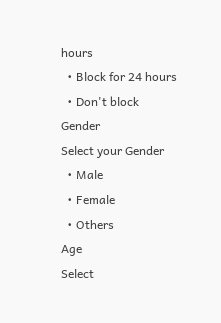hours
  • Block for 24 hours
  • Don't block
Gender
Select your Gender
  • Male
  • Female
  • Others
Age
Select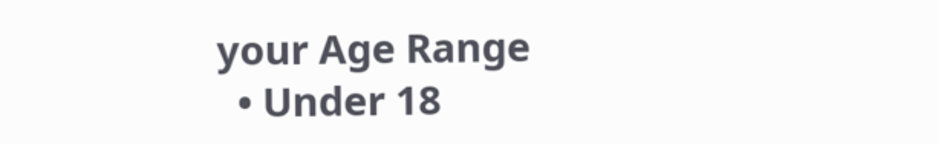your Age Range
  • Under 18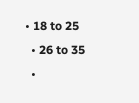• 18 to 25
  • 26 to 35
  •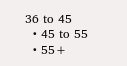36 to 45
  • 45 to 55
  • 55+